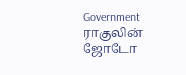Government
ராகுலின் ஜோடோ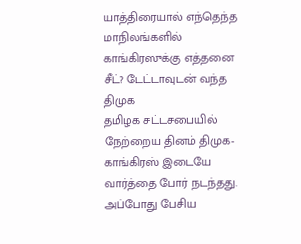யாத்திரையால் எந்தெந்த மாநிலங்களில் காங்கிரஸுக்கு எத்தனை சீட்? டேட்டாவுடன் வந்த திமுக
தமிழக சட்டசபையில் நேற்றைய தினம் திமுக- காங்கிரஸ் இடையே வார்த்தை போர் நடந்தது. அப்போது பேசிய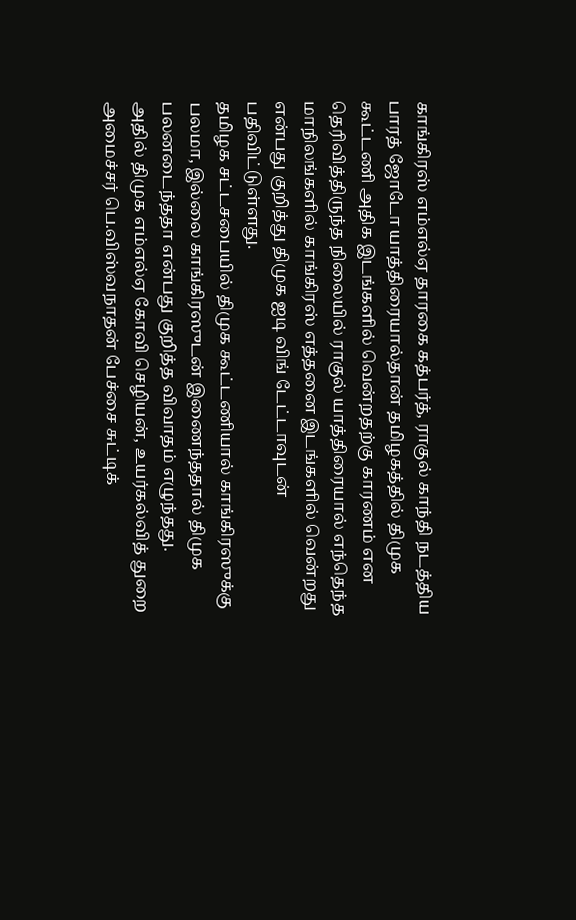காங்கிரஸ் எம்எல்ஏ தாரகை கத்பர்த், ராகுல் காந்தி நடத்திய பாரத் ஜோடோ யாத்திரையால்தான் தமிழகத்தில் திமுக கூட்டணி அதிக இடங்களில் வென்றதற்கு காரணம் என தெரிவித்திருந்த நிலையில் ராகுல் யாத்திரையால் எந்தெந்த மாநிலங்களில் காங்கிரஸ் எத்தனை இடங்களில் வென்றது என்பது குறித்து திமுக ஐடி விங் டேட்டாவுடன் பதிவிட்டுள்ளது.
தமிழக சட்டசபையில் திமுக கூட்டணியால் காங்கிரஸுக்கு பலமா, இல்லை காங்கிரஸுடன் இணைந்ததால் திமுக பலனடைந்ததா என்பது குறித்த விவாதம் எழுந்தது.
அதில் திமுக எம்எல்ஏ கோவி செழியன், உயர்கல்வித் துறை அமைச்சர் பெ.விஸ்வநாதன் பேச்சை சுட்டிக்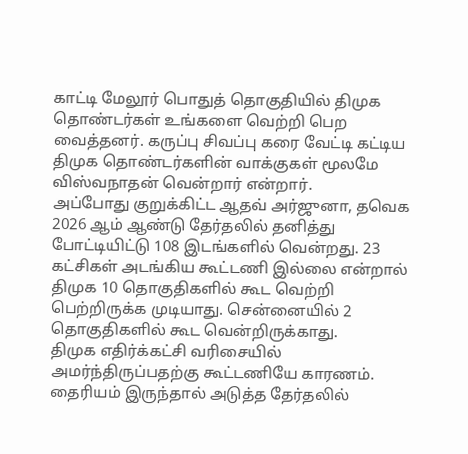காட்டி மேலூர் பொதுத் தொகுதியில் திமுக தொண்டர்கள் உங்களை வெற்றி பெற வைத்தனர். கருப்பு சிவப்பு கரை வேட்டி கட்டிய திமுக தொண்டர்களின் வாக்குகள் மூலமே விஸ்வநாதன் வென்றார் என்றார்.
அப்போது குறுக்கிட்ட ஆதவ் அர்ஜுனா, தவெக 2026 ஆம் ஆண்டு தேர்தலில் தனித்து போட்டியிட்டு 108 இடங்களில் வென்றது. 23 கட்சிகள் அடங்கிய கூட்டணி இல்லை என்றால் திமுக 10 தொகுதிகளில் கூட வெற்றி பெற்றிருக்க முடியாது. சென்னையில் 2 தொகுதிகளில் கூட வென்றிருக்காது.
திமுக எதிர்க்கட்சி வரிசையில் அமர்ந்திருப்பதற்கு கூட்டணியே காரணம். தைரியம் இருந்தால் அடுத்த தேர்தலில்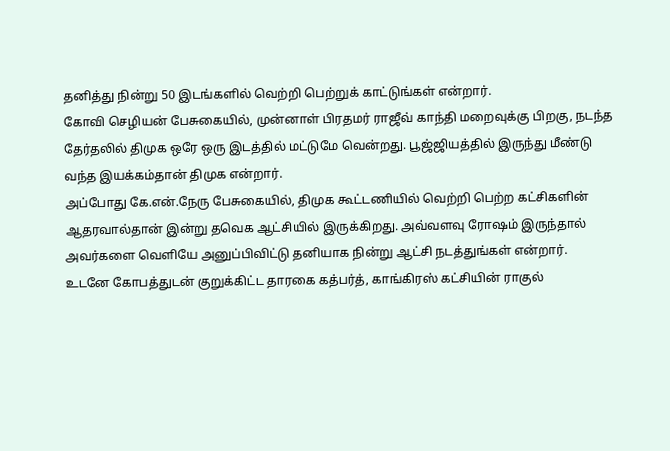தனித்து நின்று 50 இடங்களில் வெற்றி பெற்றுக் காட்டுங்கள் என்றார்.
கோவி செழியன் பேசுகையில், முன்னாள் பிரதமர் ராஜீவ் காந்தி மறைவுக்கு பிறகு, நடந்த தேர்தலில் திமுக ஒரே ஒரு இடத்தில் மட்டுமே வென்றது. பூஜ்ஜியத்தில் இருந்து மீண்டு வந்த இயக்கம்தான் திமுக என்றார்.
அப்போது கே.என்.நேரு பேசுகையில், திமுக கூட்டணியில் வெற்றி பெற்ற கட்சிகளின் ஆதரவால்தான் இன்று தவெக ஆட்சியில் இருக்கிறது. அவ்வளவு ரோஷம் இருந்தால் அவர்களை வெளியே அனுப்பிவிட்டு தனியாக நின்று ஆட்சி நடத்துங்கள் என்றார்.
உடனே கோபத்துடன் குறுக்கிட்ட தாரகை கத்பர்த், காங்கிரஸ் கட்சியின் ராகுல்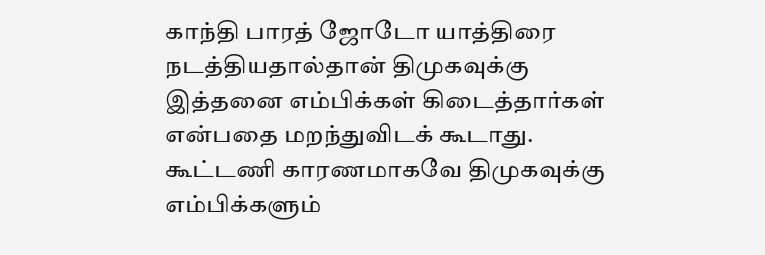காந்தி பாரத் ஜோடோ யாத்திரை நடத்தியதால்தான் திமுகவுக்கு இத்தனை எம்பிக்கள் கிடைத்தார்கள் என்பதை மறந்துவிடக் கூடாது.
கூட்டணி காரணமாகவே திமுகவுக்கு எம்பிக்களும்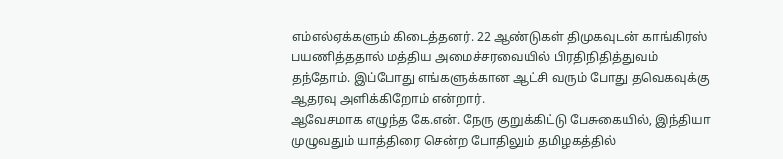எம்எல்ஏக்களும் கிடைத்தனர். 22 ஆண்டுகள் திமுகவுடன் காங்கிரஸ் பயணித்ததால் மத்திய அமைச்சரவையில் பிரதிநிதித்துவம் தந்தோம். இப்போது எங்களுக்கான ஆட்சி வரும் போது தவெகவுக்கு ஆதரவு அளிக்கிறோம் என்றார்.
ஆவேசமாக எழுந்த கே.என். நேரு குறுக்கிட்டு பேசுகையில், இந்தியா முழுவதும் யாத்திரை சென்ற போதிலும் தமிழகத்தில்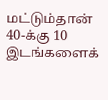மட்டும்தான் 40-க்கு 10 இடங்களைக்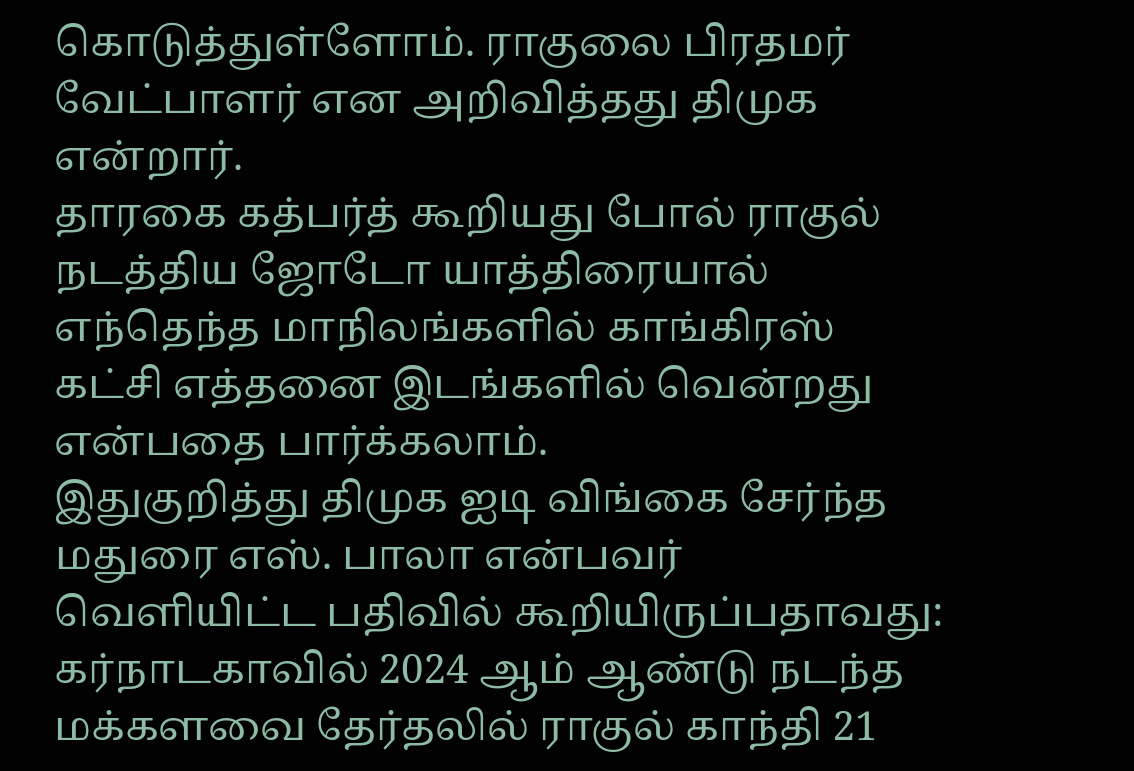கொடுத்துள்ளோம். ராகுலை பிரதமர் வேட்பாளர் என அறிவித்தது திமுக என்றார்.
தாரகை கத்பர்த் கூறியது போல் ராகுல் நடத்திய ஜோடோ யாத்திரையால் எந்தெந்த மாநிலங்களில் காங்கிரஸ் கட்சி எத்தனை இடங்களில் வென்றது என்பதை பார்க்கலாம்.
இதுகுறித்து திமுக ஐடி விங்கை சேர்ந்த மதுரை எஸ். பாலா என்பவர் வெளியிட்ட பதிவில் கூறியிருப்பதாவது: கர்நாடகாவில் 2024 ஆம் ஆண்டு நடந்த மக்களவை தேர்தலில் ராகுல் காந்தி 21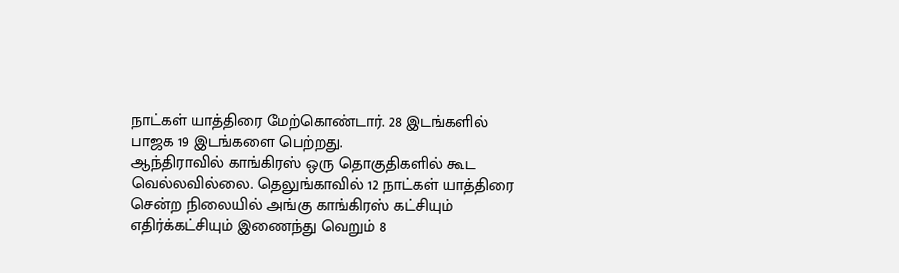நாட்கள் யாத்திரை மேற்கொண்டார். 28 இடங்களில் பாஜக 19 இடங்களை பெற்றது.
ஆந்திராவில் காங்கிரஸ் ஒரு தொகுதிகளில் கூட வெல்லவில்லை. தெலுங்காவில் 12 நாட்கள் யாத்திரை சென்ற நிலையில் அங்கு காங்கிரஸ் கட்சியும் எதிர்க்கட்சியும் இணைந்து வெறும் 8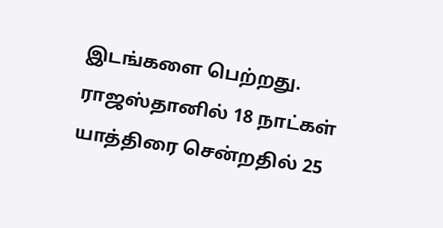இடங்களை பெற்றது. ராஜஸ்தானில் 18 நாட்கள் யாத்திரை சென்றதில் 25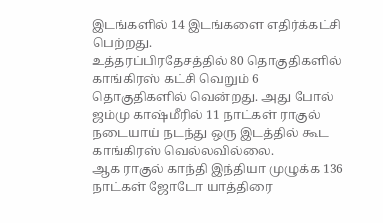இடங்களில் 14 இடங்களை எதிர்க்கட்சி பெற்றது.
உத்தரப்பிரதேசத்தில் 80 தொகுதிகளில் காங்கிரஸ் கட்சி வெறும் 6 தொகுதிகளில் வென்றது. அது போல் ஜம்மு காஷ்மீரில் 11 நாட்கள் ராகுல் நடையாய் நடந்து ஒரு இடத்தில் கூட காங்கிரஸ் வெல்லவில்லை.
ஆக ராகுல் காந்தி இந்தியா முழுக்க 136 நாட்கள் ஜோடோ யாத்திரை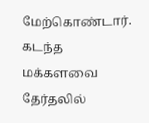மேற்கொண்டார். கடந்த மக்களவை தேர்தலில்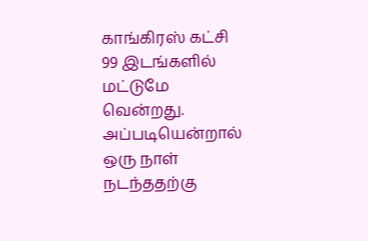காங்கிரஸ் கட்சி 99 இடங்களில் மட்டுமே வென்றது. அப்படியென்றால் ஒரு நாள் நடந்ததற்கு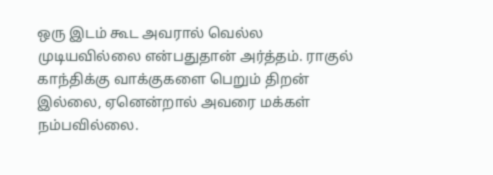ஒரு இடம் கூட அவரால் வெல்ல முடியவில்லை என்பதுதான் அர்த்தம். ராகுல் காந்திக்கு வாக்குகளை பெறும் திறன் இல்லை, ஏனென்றால் அவரை மக்கள் நம்பவில்லை.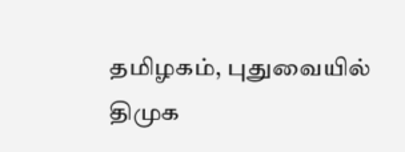தமிழகம், புதுவையில் திமுக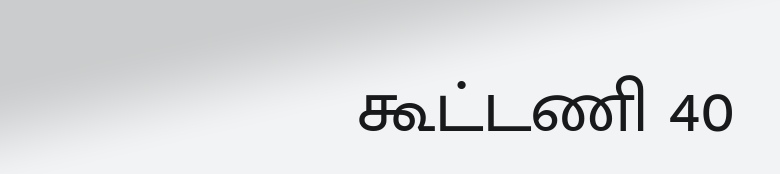கூட்டணி 40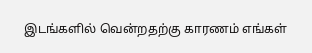இடங்களில் வென்றதற்கு காரணம் எங்கள்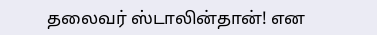தலைவர் ஸ்டாலின்தான்! என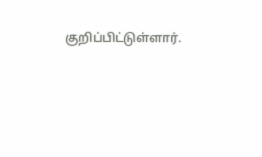குறிப்பிட்டுள்ளார்.